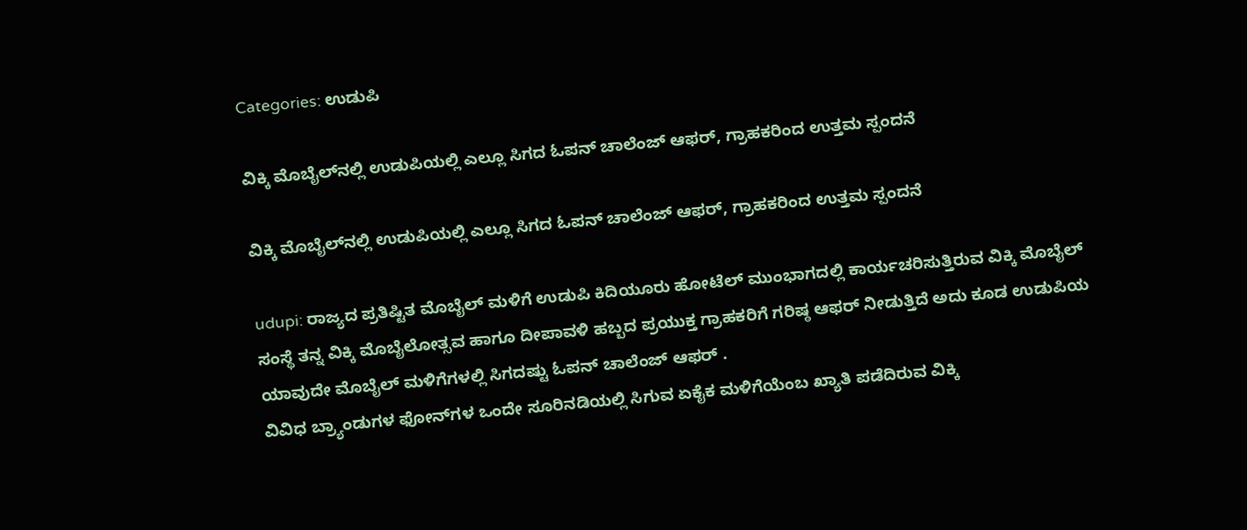Categories: ಉಡುಪಿ

ವಿಕ್ಕಿ ಮೊಬೈಲ್‍ನಲ್ಲಿ ಉಡುಪಿಯಲ್ಲಿ ಎಲ್ಲೂ ಸಿಗದ ಓಪನ್ ಚಾಲೆಂಜ್ ಆಫರ್, ಗ್ರಾಹಕರಿಂದ ಉತ್ತಮ ಸ್ಪಂದನೆ

ವಿಕ್ಕಿ ಮೊಬೈಲ್‍ನಲ್ಲಿ ಉಡುಪಿಯಲ್ಲಿ ಎಲ್ಲೂ ಸಿಗದ ಓಪನ್ ಚಾಲೆಂಜ್ ಆಫರ್, ಗ್ರಾಹಕರಿಂದ ಉತ್ತಮ ಸ್ಪಂದನೆ

udupi: ರಾಜ್ಯದ ಪ್ರತಿಷ್ಟಿತ ಮೊಬೈಲ್ ಮಳಿಗೆ ಉಡುಪಿ ಕಿದಿಯೂರು ಹೋಟೆಲ್ ಮುಂಭಾಗದಲ್ಲಿ ಕಾರ್ಯಚರಿಸುತ್ತಿರುವ ವಿಕ್ಕಿ ಮೊಬೈಲ್ ಸಂಸ್ಥೆ ತನ್ನ ವಿಕ್ಕಿ ಮೊಬೈಲೋತ್ಸವ ಹಾಗೂ ದೀಪಾವಳಿ ಹಬ್ಬದ ಪ್ರಯುಕ್ತ ಗ್ರಾಹಕರಿಗೆ ಗರಿಷ್ಠ ಆಫರ್ ನೀಡುತ್ತಿದೆ ಅದು ಕೂಡ ಉಡುಪಿಯ ಯಾವುದೇ ಮೊಬೈಲ್ ಮಳಿಗೆಗಳಲ್ಲಿ ಸಿಗದಷ್ಟು ಓಪನ್ ಚಾಲೆಂಜ್ ಆಫರ್ .
ವಿವಿಧ ಬ್ರ್ಯಾಂಡುಗಳ ಫೋನ್‍ಗಳ ಒಂದೇ ಸೂರಿನಡಿಯಲ್ಲಿ ಸಿಗುವ ಏಕೈಕ ಮಳಿಗೆಯೆಂಬ ಖ್ಯಾತಿ ಪಡೆದಿರುವ ವಿಕ್ಕಿ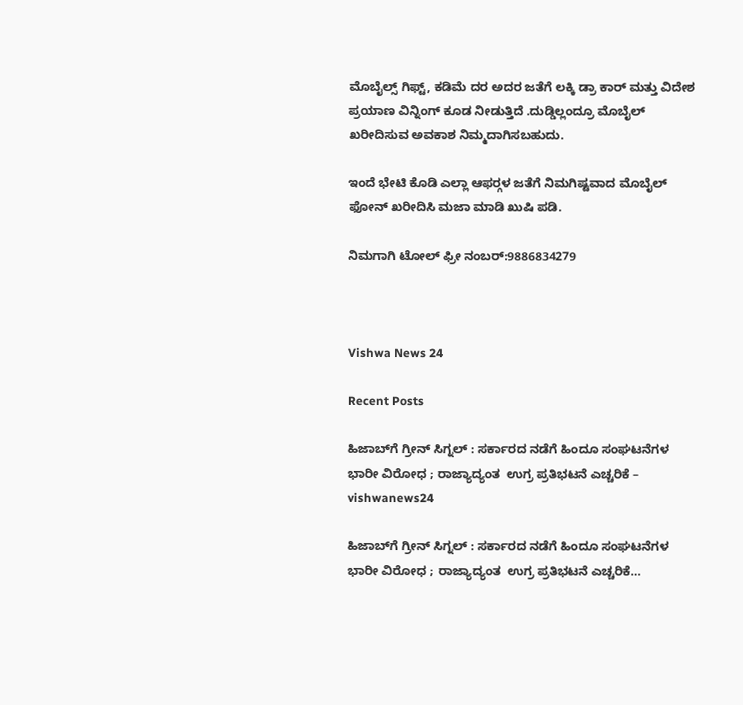ಮೊಬೈಲ್ಸ್ ಗಿಫ್ಟ್, ಕಡಿಮೆ ದರ ಅದರ ಜತೆಗೆ ಲಕ್ಕಿ ಡ್ರಾ ಕಾರ್ ಮತ್ತು ವಿದೇಶ ಪ್ರಯಾಣ ವಿನ್ನಿಂಗ್ ಕೂಡ ನೀಡುತ್ತಿದೆ .ದುಡ್ಡಿಲ್ಲಂದ್ರೂ ಮೊಬೈಲ್ ಖರೀದಿಸುವ ಅವಕಾಶ ನಿಮ್ಮದಾಗಿಸಬಹುದು.

ಇಂದೆ ಭೇಟಿ ಕೊಡಿ ಎಲ್ಲಾ ಆಫರ್‍ಗಳ ಜತೆಗೆ ನಿಮಗಿಷ್ಟವಾದ ಮೊಬೈಲ್ ಫೋನ್ ಖರೀದಿಸಿ ಮಜಾ ಮಾಡಿ ಖುಷಿ ಪಡಿ.

ನಿಮಗಾಗಿ ಟೋಲ್ ಫ್ರೀ ನಂಬರ್:9886834279



Vishwa News 24

Recent Posts

ಹಿಜಾಬ್‌ಗೆ ಗ್ರೀನ್ ಸಿಗ್ನಲ್ : ಸರ್ಕಾರದ ನಡೆಗೆ ಹಿಂದೂ ಸಂಘಟನೆಗಳ ಭಾರೀ ವಿರೋಧ ; ರಾಜ್ಯಾದ್ಯಂತ  ಉಗ್ರ ಪ್ರತಿಭಟನೆ ಎಚ್ಚರಿಕೆ – vishwanews24

ಹಿಜಾಬ್‌ಗೆ ಗ್ರೀನ್ ಸಿಗ್ನಲ್ : ಸರ್ಕಾರದ ನಡೆಗೆ ಹಿಂದೂ ಸಂಘಟನೆಗಳ ಭಾರೀ ವಿರೋಧ ; ರಾಜ್ಯಾದ್ಯಂತ  ಉಗ್ರ ಪ್ರತಿಭಟನೆ ಎಚ್ಚರಿಕೆ…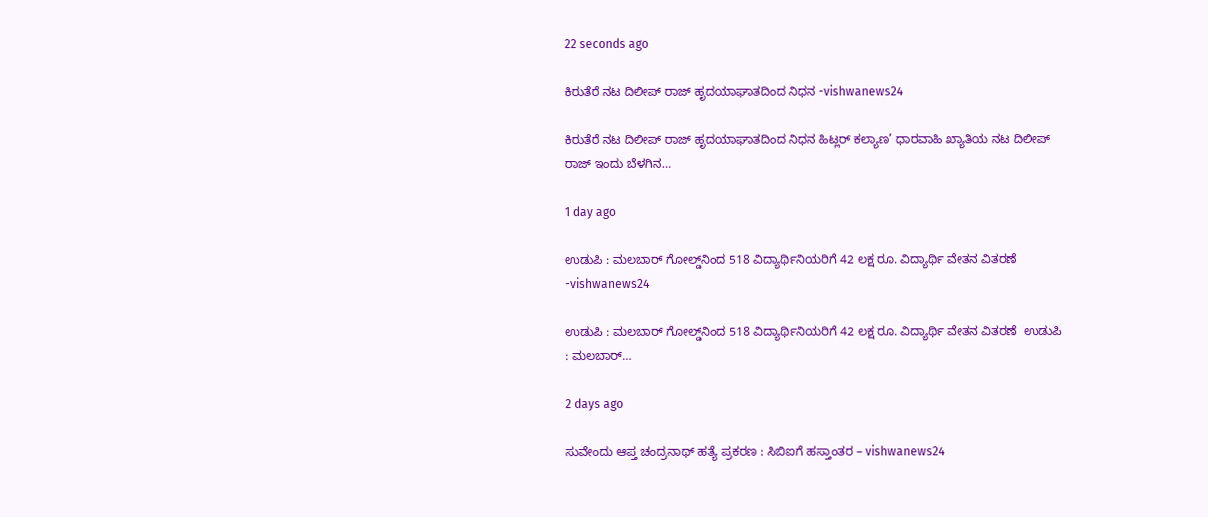22 seconds ago

ಕಿರುತೆರೆ ನಟ ದಿಲೀಪ್ ರಾಜ್ ಹೃದಯಾಘಾತದಿಂದ ನಿಧನ -vishwanews24

ಕಿರುತೆರೆ ನಟ ದಿಲೀಪ್ ರಾಜ್ ಹೃದಯಾಘಾತದಿಂದ ನಿಧನ ಹಿಟ್ಲರ್ ಕಲ್ಯಾಣ’ ಧಾರವಾಹಿ ಖ್ಯಾತಿಯ ನಟ ದಿಲೀಪ್ ರಾಜ್ ಇಂದು ಬೆಳಗಿನ…

1 day ago

ಉಡುಪಿ : ಮಲಬಾರ್ ಗೋಲ್ಡ್‌ನಿಂದ 518 ವಿದ್ಯಾರ್ಥಿನಿಯರಿಗೆ 42 ಲಕ್ಷ ರೂ. ವಿದ್ಯಾರ್ಥಿ ವೇತನ ವಿತರಣೆ  -vishwanews24

ಉಡುಪಿ : ಮಲಬಾರ್ ಗೋಲ್ಡ್‌ನಿಂದ 518 ವಿದ್ಯಾರ್ಥಿನಿಯರಿಗೆ 42 ಲಕ್ಷ ರೂ. ವಿದ್ಯಾರ್ಥಿ ವೇತನ ವಿತರಣೆ  ಉಡುಪಿ : ಮಲಬಾರ್…

2 days ago

ಸುವೇಂದು ಆಪ್ತ ಚಂದ್ರನಾಥ್ ಹತ್ಯೆ ಪ್ರಕರಣ : ಸಿಬಿಐಗೆ ಹಸ್ತಾಂತರ – vishwanews24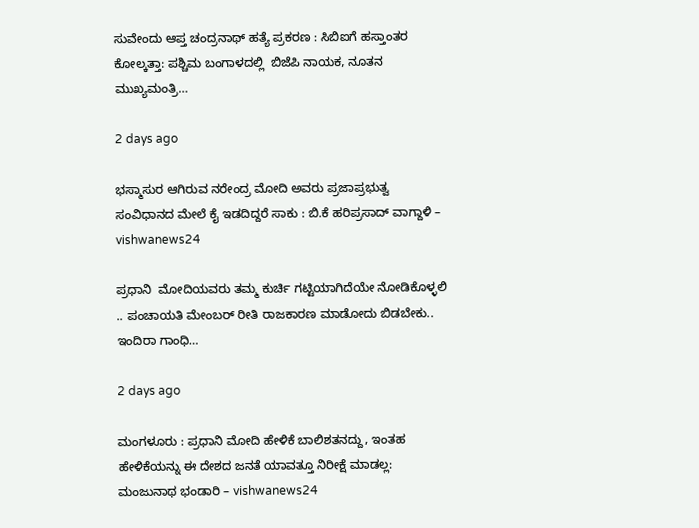ಸುವೇಂದು ಆಪ್ತ ಚಂದ್ರನಾಥ್ ಹತ್ಯೆ ಪ್ರಕರಣ : ಸಿಬಿಐಗೆ ಹಸ್ತಾಂತರ ಕೋಲ್ಕತ್ತಾ: ಪಶ್ಚಿಮ ಬಂಗಾಳದಲ್ಲಿ  ಬಿಜೆಪಿ ನಾಯಕ, ನೂತನ ಮುಖ್ಯಮಂತ್ರಿ…

2 days ago

ಭಸ್ಮಾಸುರ ಆಗಿರುವ ನರೇಂದ್ರ ಮೋದಿ ಅವರು ಪ್ರಜಾಪ್ರಭುತ್ವ ಸಂವಿಧಾನದ ಮೇಲೆ ಕೈ ಇಡದಿದ್ದರೆ ಸಾಕು : ಬಿ.ಕೆ ಹರಿಪ್ರಸಾದ್ ವಾಗ್ದಾಳಿ – vishwanews24

ಪ್ರಧಾನಿ  ಮೋದಿಯವರು ತಮ್ಮ ಕುರ್ಚಿ ಗಟ್ಟಿಯಾಗಿದೆಯೇ ನೋಡಿಕೊಳ್ಳಲಿ  .. ಪಂಚಾಯತಿ ಮೇಂಬರ್ ರೀತಿ ರಾಜಕಾರಣ ಮಾಡೋದು ಬಿಡಬೇಕು.. ಇಂದಿರಾ ಗಾಂಧಿ…

2 days ago

ಮಂಗಳೂರು : ಪ್ರಧಾನಿ ಮೋದಿ ಹೇಳಿಕೆ ಬಾಲಿಶತನದ್ದು, ಇಂತಹ ಹೇಳಿಕೆಯನ್ನು ಈ ದೇಶದ ಜನತೆ ಯಾವತ್ತೂ ನಿರೀಕ್ಷೆ ಮಾಡಲ್ಲ: ಮಂಜುನಾಥ ಭಂಡಾರಿ – vishwanews24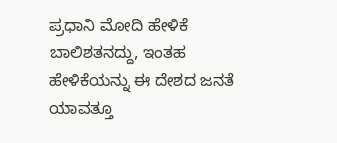ಪ್ರಧಾನಿ ಮೋದಿ ಹೇಳಿಕೆ ಬಾಲಿಶತನದ್ದು, ಇಂತಹ ಹೇಳಿಕೆಯನ್ನು ಈ ದೇಶದ ಜನತೆ ಯಾವತ್ತೂ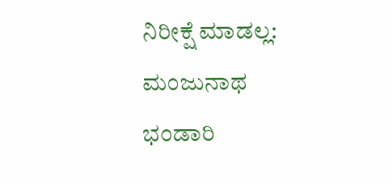ನಿರೀಕ್ಷೆ ಮಾಡಲ್ಲ: ಮಂಜುನಾಥ ಭಂಡಾರಿ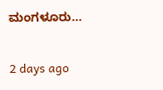ಮಂಗಳೂರು…

2 days ago